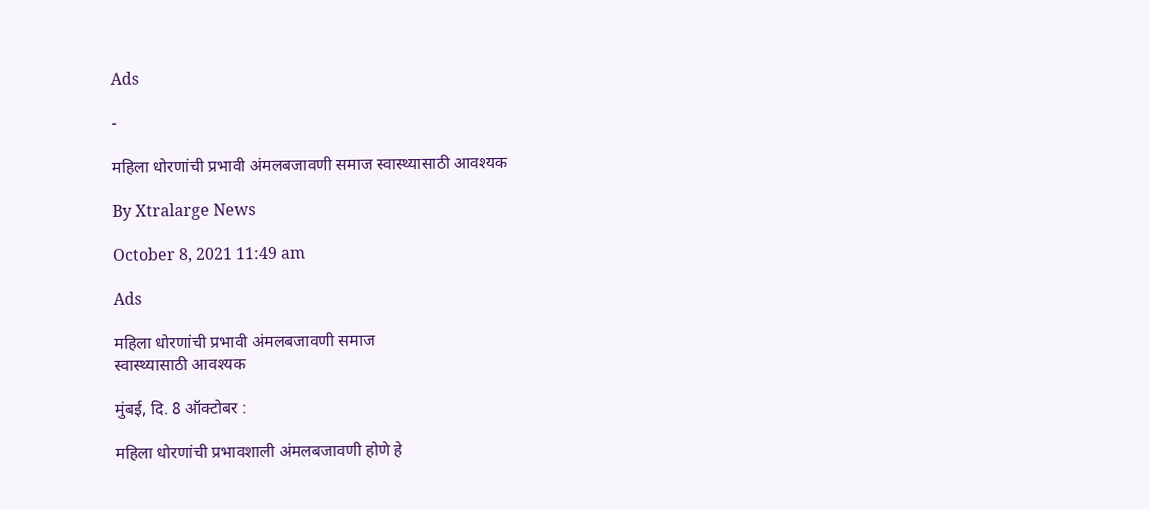Ads

-

महिला धोरणांची प्रभावी अंमलबजावणी समाज स्वास्थ्यासाठी आवश्यक

By Xtralarge News

October 8, 2021 11:49 am

Ads

महिला धोरणांची प्रभावी अंमलबजावणी समाज
स्वास्थ्यासाठी आवश्यक

मुंबई, दि. 8 ऑक्टोबर :

महिला धोरणांची प्रभावशाली अंमलबजावणी होणे हे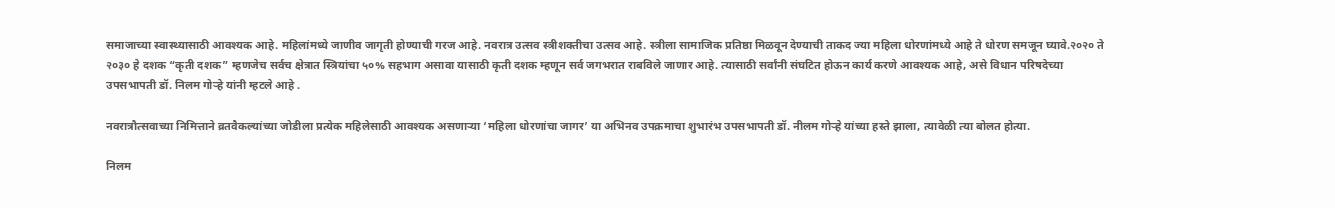समाजाच्या स्वास्थ्यासाठी आवश्यक आहे. महिलांमध्ये जाणीव जागृती होण्याची गरज आहे. नवरात्र उत्सव स्त्रीशक्तीचा उत्सव आहे. स्त्रीला सामाजिक प्रतिष्ठा मिळवून देण्याची ताकद ज्या महिला धोरणांमध्ये आहे ते धोरण समजून घ्यावे.२०२० ते २०३० हे दशक “कृती दशक” म्हणजेच सर्वच क्षेत्रात स्त्रियांचा ५०% सहभाग असावा यासाठी कृती दशक म्हणून सर्व जगभरात राबविले जाणार आहे. त्यासाठी सर्वांनी संघटित होऊन कार्य करणे आवश्यक आहे, असे विधान परिषदेच्या उपसभापती डॉ. निलम गोऱ्हे यांनी म्हटले आहे .

नवरात्रौत्सवाच्या निमित्ताने व्रतवैकल्यांच्या जोडीला प्रत्येक महिलेसाठी आवश्यक असणाऱ्या ‘महिला धोरणांचा जागर’ या अभिनव उपक्रमाचा शुभारंभ उपसभापती डॉ. नीलम गोऱ्हे यांच्या हस्ते झाला, त्यावेळी त्या बोलत होत्या.

निलम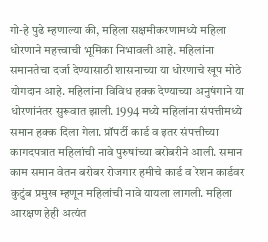गो-हे पुढे म्हणाल्या की, महिला सक्षमीकरणामध्ये महिला धोरणाने महत्त्वाची भूमिका निभावली आहे. महिलांना समानतेचा दर्जा देण्यासाठी शासनाच्या या धोरणाचे खूप मोठे योगदान आहे. महिलांना विविध हक्क देण्याच्या अनुषंगाने या धोरणांनंतर सुरूवात झाली. 1994 मध्ये महिलांना संपत्तीमध्ये समान हक्क दिला गेला. प्रॉपर्टी कार्ड व इतर संपत्तीच्या कागदपत्रात महिलांची नावे पुरुषांच्या बरोबरीने आली. समान काम समान वेतन बरोबर रोजगार हमीचे कार्ड व रेशन कार्डवर कुटुंब प्रमुख म्हणून महिलांची नावे यायला लागली. महिला आरक्षण हेही अत्यंत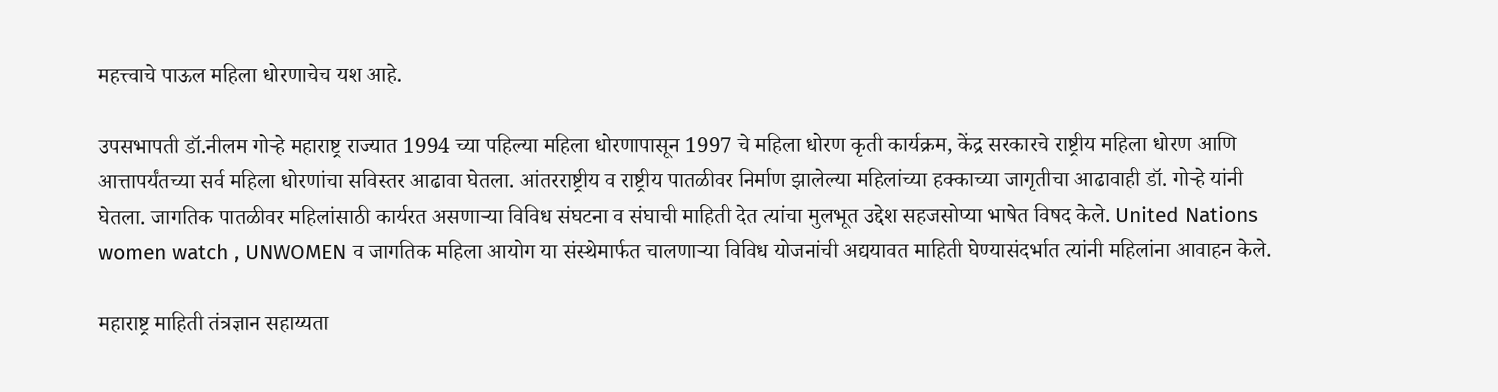महत्त्वाचे पाऊल महिला धोरणाचेच यश आहे.

उपसभापती डॉ.नीलम गोऱ्हे महाराष्ट्र राज्यात 1994 च्या पहिल्या महिला धोरणापासून 1997 चे महिला धोरण कृती कार्यक्रम, केंद्र सरकारचे राष्ट्रीय महिला धोरण आणि आत्तापर्यंतच्या सर्व महिला धोरणांचा सविस्तर आढावा घेतला. आंतरराष्ट्रीय व राष्ट्रीय पातळीवर निर्माण झालेल्या महिलांच्या हक्काच्या जागृतीचा आढावाही डॉ. गोऱ्हे यांनी घेतला. जागतिक पातळीवर महिलांसाठी कार्यरत असणाऱ्या विविध संघटना व संघाची माहिती देत त्यांचा मुलभूत उद्देश सहजसोप्या भाषेत विषद केले. United Nations women watch , UNWOMEN व जागतिक महिला आयोग या संस्थेमार्फत चालणाऱ्या विविध योजनांची अद्ययावत माहिती घेण्यासंदर्भात त्यांनी महिलांना आवाहन केले.

महाराष्ट्र माहिती तंत्रज्ञान सहाय्यता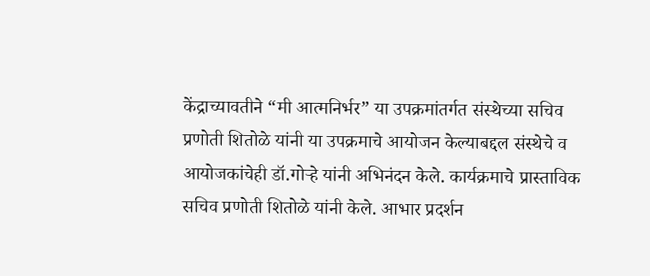केंद्राच्यावतीने “मी आत्मनिर्भर” या उपक्रमांतर्गत संस्थेच्या सचिव प्रणोती शितोळे यांनी या उपक्रमाचे आयोजन केल्याबद्दल संस्थेचे व आयोजकांचेही डॉ.गोऱ्हे यांनी अभिनंदन केले. कार्यक्रमाचे प्रास्ताविक सचिव प्रणोती शितोळे यांनी केले. आभार प्रदर्शन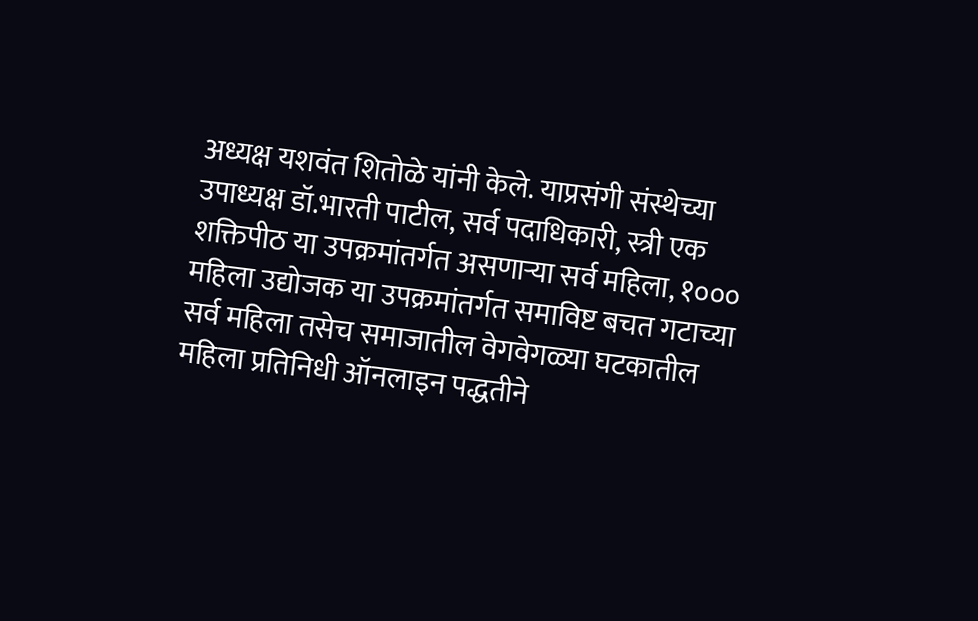अध्यक्ष यशवंत शितोळे यांनी केले. याप्रसंगी संस्थेच्या उपाध्यक्ष डॉ.भारती पाटील, सर्व पदाधिकारी, स्त्री एक शक्तिपीठ या उपक्रमांतर्गत असणाऱ्या सर्व महिला, १००० महिला उद्योजक या उपक्रमांतर्गत समाविष्ट बचत गटाच्या सर्व महिला तसेच समाजातील वेगवेगळ्या घटकातील महिला प्रतिनिधी ऑनलाइन पद्धतीने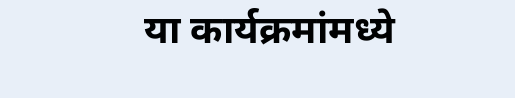या कार्यक्रमांमध्ये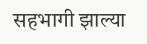सहभागी झाल्या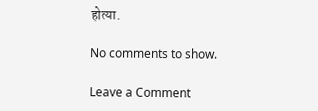होत्या.

No comments to show.

Leave a Comment